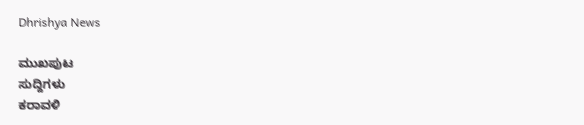Dhrishya News

ಮುಖಪುಟ
ಸುದ್ದಿಗಳು
ಕರಾವಳಿ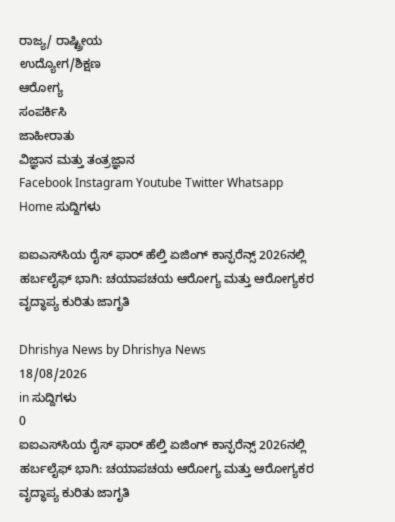ರಾಜ್ಯ/ ರಾಷ್ಟ್ರೀಯ
ಉದ್ಯೋಗ/ಶಿಕ್ಷಣ
ಆರೋಗ್ಯ
ಸಂಪರ್ಕಿಸಿ
ಜಾಹೀರಾತು
ವಿಜ್ಞಾನ ಮತ್ತು ತಂತ್ರಜ್ಞಾನ
Facebook Instagram Youtube Twitter Whatsapp
Home ಸುದ್ದಿಗಳು

ಐಐಎಸ್‌ಸಿಯ ರೈಸ್ ಫಾರ್ ಹೆಲ್ತಿ ಏಜಿಂಗ್ ಕಾನ್ಫರೆನ್ಸ್ 2026ನಲ್ಲಿ ಹರ್ಬಲೈಫ್ ಭಾಗಿ: ಚಯಾಪಚಯ ಆರೋಗ್ಯ ಮತ್ತು ಆರೋಗ್ಯಕರ ವೃದ್ಧಾಪ್ಯ ಕುರಿತು ಜಾಗೃತಿ

Dhrishya News by Dhrishya News
18/08/2026
in ಸುದ್ದಿಗಳು
0
ಐಐಎಸ್‌ಸಿಯ ರೈಸ್ ಫಾರ್ ಹೆಲ್ತಿ ಏಜಿಂಗ್ ಕಾನ್ಫರೆನ್ಸ್ 2026ನಲ್ಲಿ ಹರ್ಬಲೈಫ್ ಭಾಗಿ: ಚಯಾಪಚಯ ಆರೋಗ್ಯ ಮತ್ತು ಆರೋಗ್ಯಕರ ವೃದ್ಧಾಪ್ಯ ಕುರಿತು ಜಾಗೃತಿ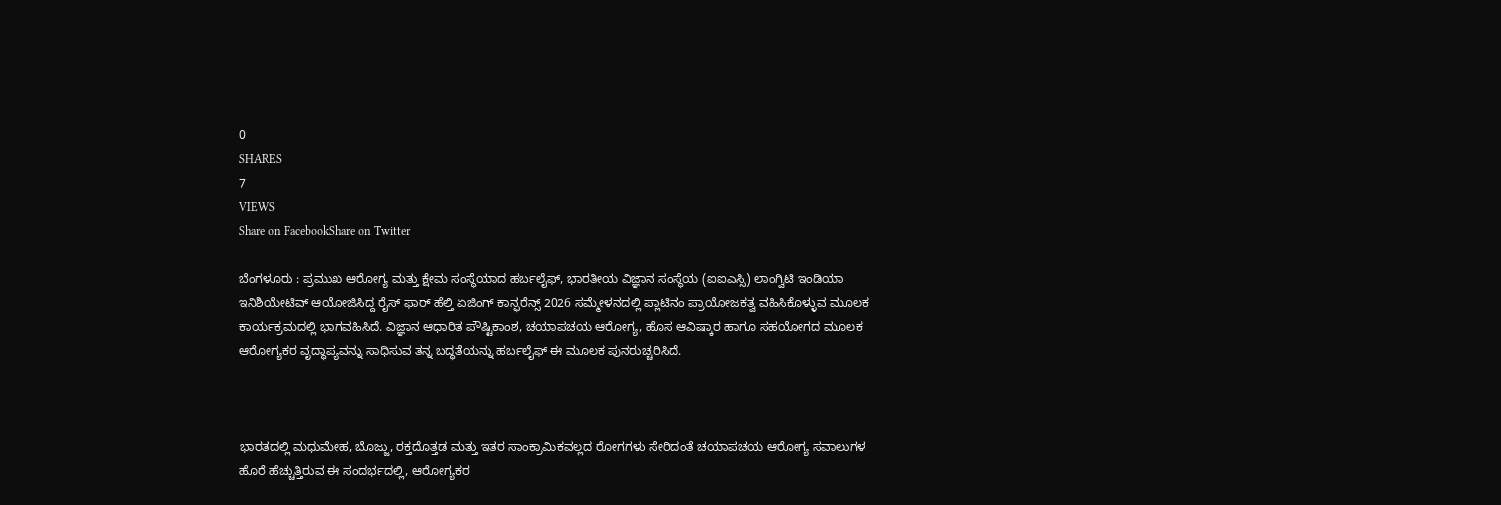0
SHARES
7
VIEWS
Share on FacebookShare on Twitter

ಬೆಂಗಳೂರು : ಪ್ರಮುಖ ಆರೋಗ್ಯ ಮತ್ತು ಕ್ಷೇಮ ಸಂಸ್ಥೆಯಾದ ಹರ್ಬಲೈಫ್, ಭಾರತೀಯ ವಿಜ್ಞಾನ ಸಂಸ್ಥೆಯ (ಐಐಎಸ್ಸಿ) ಲಾಂಗ್ವಿಟಿ ಇಂಡಿಯಾ ಇನಿಶಿಯೇಟಿವ್ ಆಯೋಜಿಸಿದ್ದ ರೈಸ್ ಫಾರ್ ಹೆಲ್ತಿ ಏಜಿಂಗ್ ಕಾನ್ಫರೆನ್ಸ್ 2026 ಸಮ್ಮೇಳನದಲ್ಲಿ ಪ್ಲಾಟಿನಂ ಪ್ರಾಯೋಜಕತ್ವ ವಹಿಸಿಕೊಳ್ಳುವ ಮೂಲಕ ಕಾರ್ಯಕ್ರಮದಲ್ಲಿ ಭಾಗವಹಿಸಿದೆ. ವಿಜ್ಞಾನ ಆಧಾರಿತ ಪೌಷ್ಟಿಕಾಂಶ, ಚಯಾಪಚಯ ಆರೋಗ್ಯ, ಹೊಸ ಆವಿಷ್ಕಾರ ಹಾಗೂ ಸಹಯೋಗದ ಮೂಲಕ ಆರೋಗ್ಯಕರ ವೃದ್ಧಾಪ್ಯವನ್ನು ಸಾಧಿಸುವ ತನ್ನ ಬದ್ಧತೆಯನ್ನು ಹರ್ಬಲೈಫ್ ಈ ಮೂಲಕ ಪುನರುಚ್ಚರಿಸಿದೆ.



ಭಾರತದಲ್ಲಿ ಮಧುಮೇಹ, ಬೊಜ್ಜು, ರಕ್ತದೊತ್ತಡ ಮತ್ತು ಇತರ ಸಾಂಕ್ರಾಮಿಕವಲ್ಲದ ರೋಗಗಳು ಸೇರಿದಂತೆ ಚಯಾಪಚಯ ಆರೋಗ್ಯ ಸವಾಲುಗಳ ಹೊರೆ ಹೆಚ್ಚುತ್ತಿರುವ ಈ ಸಂದರ್ಭದಲ್ಲಿ, ಆರೋಗ್ಯಕರ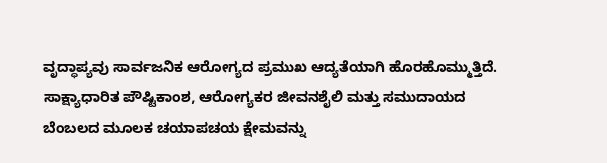ವೃದ್ಧಾಪ್ಯವು ಸಾರ್ವಜನಿಕ ಆರೋಗ್ಯದ ಪ್ರಮುಖ ಆದ್ಯತೆಯಾಗಿ ಹೊರಹೊಮ್ಮುತ್ತಿದೆ. ಸಾಕ್ಷ್ಯಾಧಾರಿತ ಪೌಷ್ಟಿಕಾಂಶ, ಆರೋಗ್ಯಕರ ಜೀವನಶೈಲಿ ಮತ್ತು ಸಮುದಾಯದ ಬೆಂಬಲದ ಮೂಲಕ ಚಯಾಪಚಯ ಕ್ಷೇಮವನ್ನು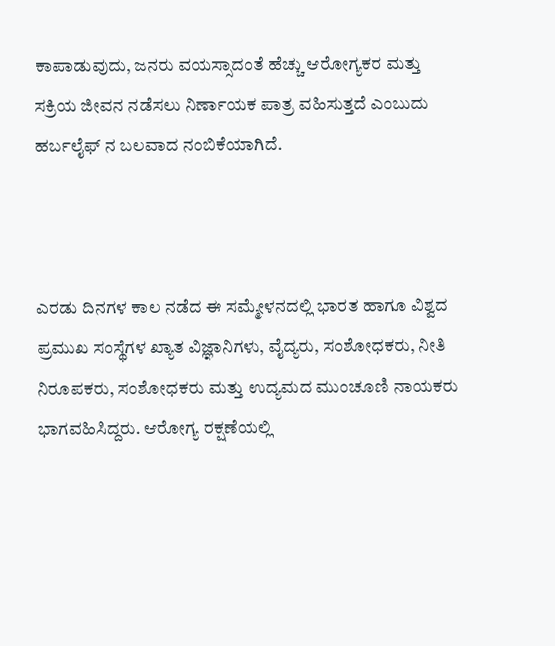ಕಾಪಾಡುವುದು, ಜನರು ವಯಸ್ಸಾದಂತೆ ಹೆಚ್ಚು ಆರೋಗ್ಯಕರ ಮತ್ತು ಸಕ್ರಿಯ ಜೀವನ ನಡೆಸಲು ನಿರ್ಣಾಯಕ ಪಾತ್ರ ವಹಿಸುತ್ತದೆ ಎಂಬುದು ಹರ್ಬಲೈಫ್‌ ನ ಬಲವಾದ ನಂಬಿಕೆಯಾಗಿದೆ.



ಎರಡು ದಿನಗಳ ಕಾಲ ನಡೆದ ಈ ಸಮ್ಮೇಳನದಲ್ಲಿ ಭಾರತ ಹಾಗೂ ವಿಶ್ವದ ಪ್ರಮುಖ ಸಂಸ್ಥೆಗಳ ಖ್ಯಾತ ವಿಜ್ಞಾನಿಗಳು, ವೈದ್ಯರು, ಸಂಶೋಧಕರು, ನೀತಿ ನಿರೂಪಕರು, ಸಂಶೋಧಕರು ಮತ್ತು ಉದ್ಯಮದ ಮುಂಚೂಣಿ ನಾಯಕರು ಭಾಗವಹಿಸಿದ್ದರು. ಆರೋಗ್ಯ ರಕ್ಷಣೆಯಲ್ಲಿ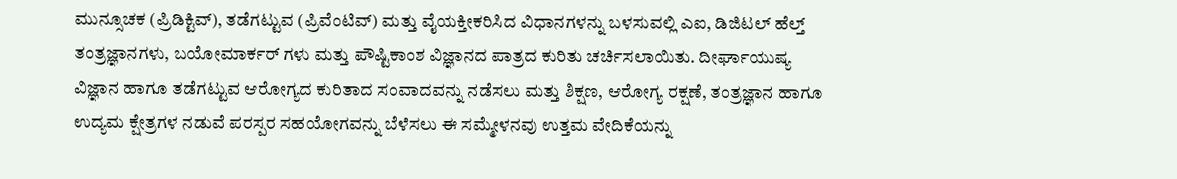ಮುನ್ಸೂಚಕ (ಪ್ರಿಡಿಕ್ಟಿವ್), ತಡೆಗಟ್ಟುವ (ಪ್ರಿವೆಂಟಿವ್) ಮತ್ತು ವೈಯಕ್ತೀಕರಿಸಿದ ವಿಧಾನಗಳನ್ನು ಬಳಸುವಲ್ಲಿ ಎಐ, ಡಿಜಿಟಲ್ ಹೆಲ್ತ್ ತಂತ್ರಜ್ಞಾನಗಳು, ಬಯೋಮಾರ್ಕರ್‌ ಗಳು ಮತ್ತು ಪೌಷ್ಟಿಕಾಂಶ ವಿಜ್ಞಾನದ ಪಾತ್ರದ ಕುರಿತು ಚರ್ಚಿಸಲಾಯಿತು. ದೀರ್ಘಾಯುಷ್ಯ ವಿಜ್ಞಾನ ಹಾಗೂ ತಡೆಗಟ್ಟುವ ಆರೋಗ್ಯದ ಕುರಿತಾದ ಸಂವಾದವನ್ನು ನಡೆಸಲು ಮತ್ತು ಶಿಕ್ಷಣ, ಆರೋಗ್ಯ ರಕ್ಷಣೆ, ತಂತ್ರಜ್ಞಾನ ಹಾಗೂ ಉದ್ಯಮ ಕ್ಷೇತ್ರಗಳ ನಡುವೆ ಪರಸ್ಪರ ಸಹಯೋಗವನ್ನು ಬೆಳೆಸಲು ಈ ಸಮ್ಮೇಳನವು ಉತ್ತಮ ವೇದಿಕೆಯನ್ನು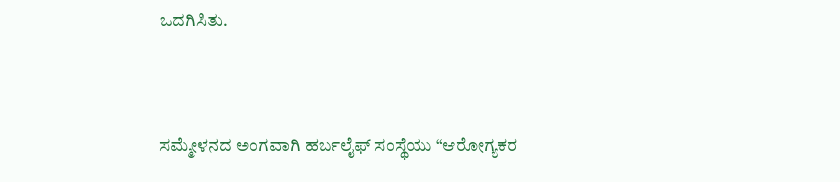ಒದಗಿಸಿತು.



ಸಮ್ಮೇಳನದ ಅಂಗವಾಗಿ ಹರ್ಬಲೈಫ್ ಸಂಸ್ಥೆಯು “ಆರೋಗ್ಯಕರ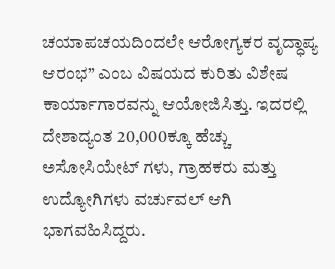ಚಯಾಪಚಯದಿಂದಲೇ ಆರೋಗ್ಯಕರ ವೃದ್ಧಾಪ್ಯ ಆರಂಭ” ಎಂಬ ವಿಷಯದ ಕುರಿತು ವಿಶೇಷ ಕಾರ್ಯಾಗಾರವನ್ನು ಆಯೋಜಿಸಿತ್ತು. ಇದರಲ್ಲಿ ದೇಶಾದ್ಯಂತ 20,000ಕ್ಕೂ ಹೆಚ್ಚು ಅಸೋಸಿಯೇಟ್‌ ಗಳು, ಗ್ರಾಹಕರು ಮತ್ತು ಉದ್ಯೋಗಿಗಳು ವರ್ಚುವಲ್ ಆಗಿ ಭಾಗವಹಿಸಿದ್ದರು.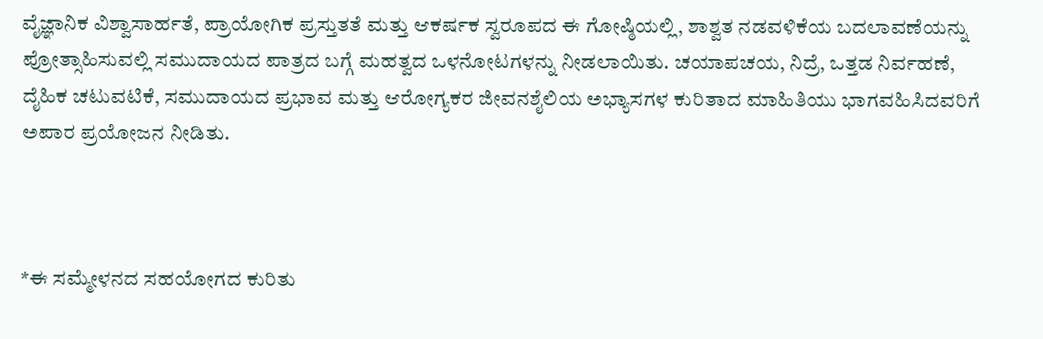ವೈಜ್ಞಾನಿಕ ವಿಶ್ವಾಸಾರ್ಹತೆ, ಪ್ರಾಯೋಗಿಕ ಪ್ರಸ್ತುತತೆ ಮತ್ತು ಆಕರ್ಷಕ ಸ್ವರೂಪದ ಈ ಗೋಷ್ಠಿಯಲ್ಲಿ, ಶಾಶ್ವತ ನಡವಳಿಕೆಯ ಬದಲಾವಣೆಯನ್ನು ಪ್ರೋತ್ಸಾಹಿಸುವಲ್ಲಿ ಸಮುದಾಯದ ಪಾತ್ರದ ಬಗ್ಗೆ ಮಹತ್ವದ ಒಳನೋಟಗಳನ್ನು ನೀಡಲಾಯಿತು. ಚಯಾಪಚಯ, ನಿದ್ರೆ, ಒತ್ತಡ ನಿರ್ವಹಣೆ, ದೈಹಿಕ ಚಟುವಟಿಕೆ, ಸಮುದಾಯದ ಪ್ರಭಾವ ಮತ್ತು ಆರೋಗ್ಯಕರ ಜೀವನಶೈಲಿಯ ಅಭ್ಯಾಸಗಳ ಕುರಿತಾದ ಮಾಹಿತಿಯು ಭಾಗವಹಿಸಿದವರಿಗೆ ಅಪಾರ ಪ್ರಯೋಜನ ನೀಡಿತು.



*ಈ ಸಮ್ಮೇಳನದ ಸಹಯೋಗದ ಕುರಿತು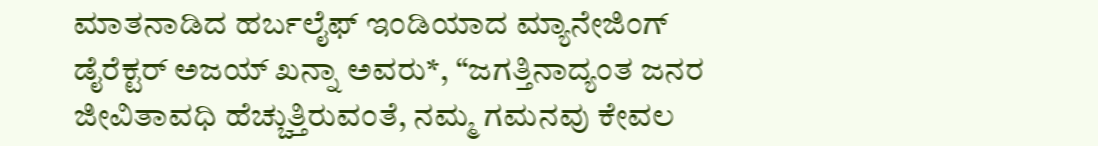ಮಾತನಾಡಿದ ಹರ್ಬಲೈಫ್ ಇಂಡಿಯಾದ ಮ್ಯಾನೇಜಿಂಗ್ ಡೈರೆಕ್ಟರ್ ಅಜಯ್ ಖನ್ನಾ ಅವರು*, “ಜಗತ್ತಿನಾದ್ಯಂತ ಜನರ ಜೀವಿತಾವಧಿ ಹೆಚ್ಚುತ್ತಿರುವಂತೆ, ನಮ್ಮ ಗಮನವು ಕೇವಲ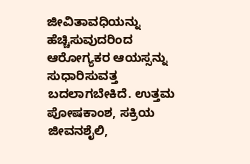ಜೀವಿತಾವಧಿಯನ್ನು ಹೆಚ್ಚಿಸುವುದರಿಂದ ಆರೋಗ್ಯಕರ ಆಯಸ್ಸನ್ನು ಸುಧಾರಿಸುವತ್ತ ಬದಲಾಗಬೇಕಿದೆ. ಉತ್ತಮ ಪೋಷಕಾಂಶ, ಸಕ್ರಿಯ ಜೀವನಶೈಲಿ,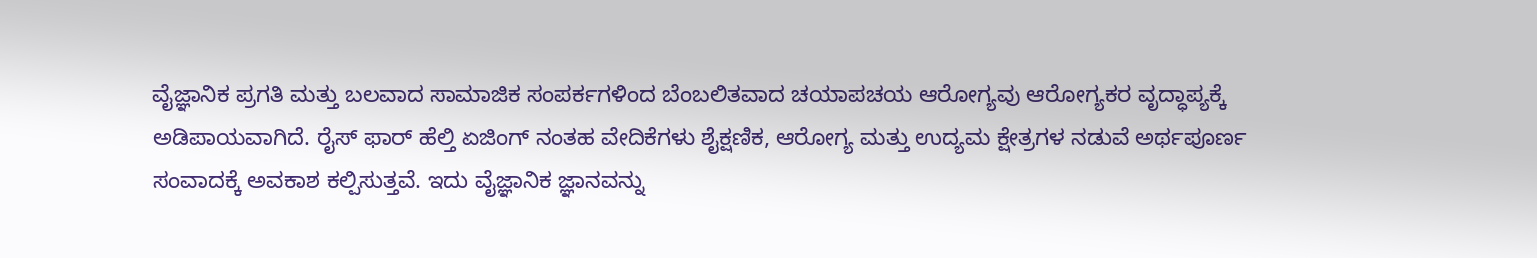ವೈಜ್ಞಾನಿಕ ಪ್ರಗತಿ ಮತ್ತು ಬಲವಾದ ಸಾಮಾಜಿಕ ಸಂಪರ್ಕಗಳಿಂದ ಬೆಂಬಲಿತವಾದ ಚಯಾಪಚಯ ಆರೋಗ್ಯವು ಆರೋಗ್ಯಕರ ವೃದ್ಧಾಪ್ಯಕ್ಕೆ ಅಡಿಪಾಯವಾಗಿದೆ. ರೈಸ್ ಫಾರ್ ಹೆಲ್ತಿ ಏಜಿಂಗ್ ನಂತಹ ವೇದಿಕೆಗಳು ಶೈಕ್ಷಣಿಕ, ಆರೋಗ್ಯ ಮತ್ತು ಉದ್ಯಮ ಕ್ಷೇತ್ರಗಳ ನಡುವೆ ಅರ್ಥಪೂರ್ಣ ಸಂವಾದಕ್ಕೆ ಅವಕಾಶ ಕಲ್ಪಿಸುತ್ತವೆ. ಇದು ವೈಜ್ಞಾನಿಕ ಜ್ಞಾನವನ್ನು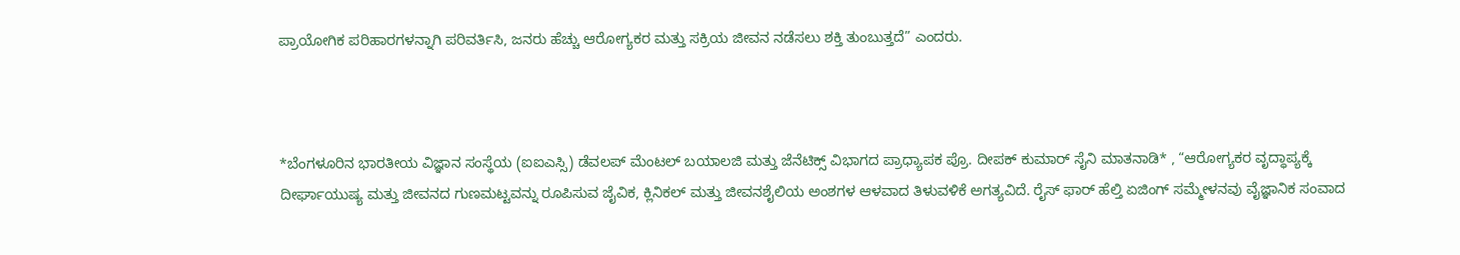ಪ್ರಾಯೋಗಿಕ ಪರಿಹಾರಗಳನ್ನಾಗಿ ಪರಿವರ್ತಿಸಿ, ಜನರು ಹೆಚ್ಚು ಆರೋಗ್ಯಕರ ಮತ್ತು ಸಕ್ರಿಯ ಜೀವನ ನಡೆಸಲು ಶಕ್ತಿ ತುಂಬುತ್ತದೆ” ಎಂದರು.



*ಬೆಂಗಳೂರಿನ ಭಾರತೀಯ ವಿಜ್ಞಾನ ಸಂಸ್ಥೆಯ (ಐಐಎಸ್ಸಿ) ಡೆವಲಪ್‌ ಮೆಂಟಲ್ ಬಯಾಲಜಿ ಮತ್ತು ಜೆನೆಟಿಕ್ಸ್ ವಿಭಾಗದ ಪ್ರಾಧ್ಯಾಪಕ ಪ್ರೊ. ದೀಪಕ್ ಕುಮಾರ್ ಸೈನಿ ಮಾತನಾಡಿ* , “ಆರೋಗ್ಯಕರ ವೃದ್ಧಾಪ್ಯಕ್ಕೆ ದೀರ್ಘಾಯುಷ್ಯ ಮತ್ತು ಜೀವನದ ಗುಣಮಟ್ಟವನ್ನು ರೂಪಿಸುವ ಜೈವಿಕ, ಕ್ಲಿನಿಕಲ್ ಮತ್ತು ಜೀವನಶೈಲಿಯ ಅಂಶಗಳ ಆಳವಾದ ತಿಳುವಳಿಕೆ ಅಗತ್ಯವಿದೆ. ರೈಸ್ ಫಾರ್ ಹೆಲ್ತಿ ಏಜಿಂಗ್ ಸಮ್ಮೇಳನವು ವೈಜ್ಞಾನಿಕ ಸಂವಾದ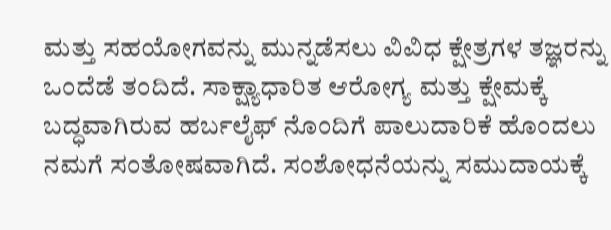ಮತ್ತು ಸಹಯೋಗವನ್ನು ಮುನ್ನಡೆಸಲು ವಿವಿಧ ಕ್ಷೇತ್ರಗಳ ತಜ್ಞರನ್ನು ಒಂದೆಡೆ ತಂದಿದೆ. ಸಾಕ್ಷ್ಯಾಧಾರಿತ ಆರೋಗ್ಯ ಮತ್ತು ಕ್ಷೇಮಕ್ಕೆ ಬದ್ಧವಾಗಿರುವ ಹರ್ಬಲೈಫ್‌ ನೊಂದಿಗೆ ಪಾಲುದಾರಿಕೆ ಹೊಂದಲು ನಮಗೆ ಸಂತೋಷವಾಗಿದೆ. ಸಂಶೋಧನೆಯನ್ನು ಸಮುದಾಯಕ್ಕೆ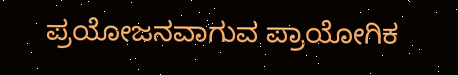ಪ್ರಯೋಜನವಾಗುವ ಪ್ರಾಯೋಗಿಕ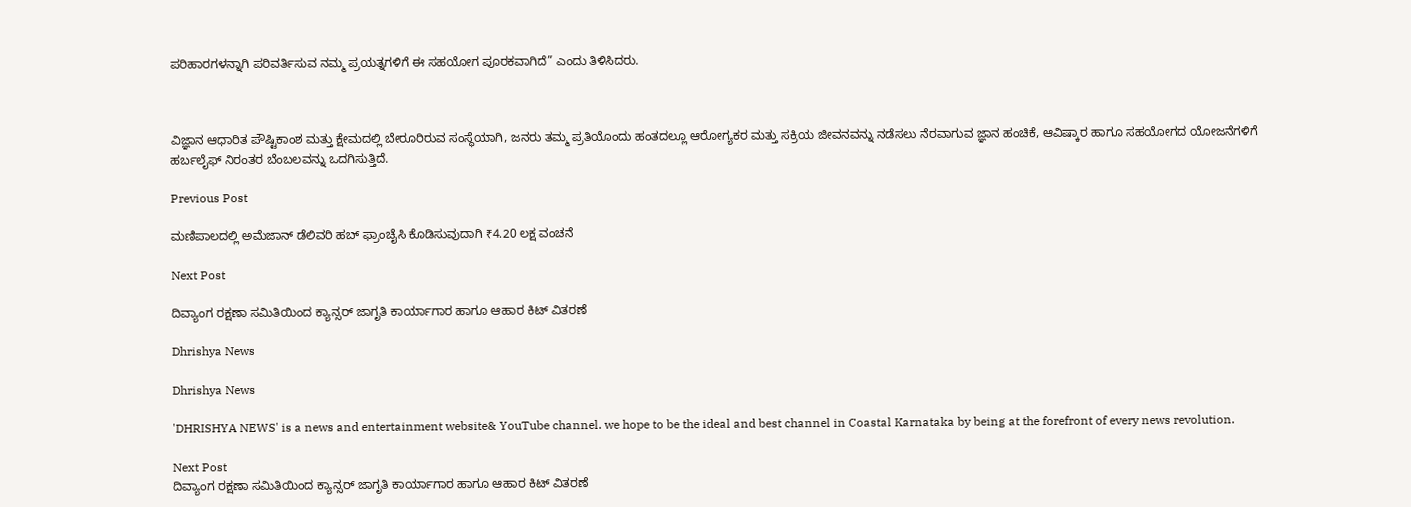ಪರಿಹಾರಗಳನ್ನಾಗಿ ಪರಿವರ್ತಿಸುವ ನಮ್ಮ ಪ್ರಯತ್ನಗಳಿಗೆ ಈ ಸಹಯೋಗ ಪೂರಕವಾಗಿದೆ” ಎಂದು ತಿಳಿಸಿದರು.



ವಿಜ್ಞಾನ ಆಧಾರಿತ ಪೌಷ್ಟಿಕಾಂಶ ಮತ್ತು ಕ್ಷೇಮದಲ್ಲಿ ಬೇರೂರಿರುವ ಸಂಸ್ಥೆಯಾಗಿ, ಜನರು ತಮ್ಮ ಪ್ರತಿಯೊಂದು ಹಂತದಲ್ಲೂ ಆರೋಗ್ಯಕರ ಮತ್ತು ಸಕ್ರಿಯ ಜೀವನವನ್ನು ನಡೆಸಲು ನೆರವಾಗುವ ಜ್ಞಾನ ಹಂಚಿಕೆ, ಆವಿಷ್ಕಾರ ಹಾಗೂ ಸಹಯೋಗದ ಯೋಜನೆಗಳಿಗೆ ಹರ್ಬಲೈಫ್ ನಿರಂತರ ಬೆಂಬಲವನ್ನು ಒದಗಿಸುತ್ತಿದೆ.

Previous Post

ಮಣಿಪಾಲದಲ್ಲಿ ಅಮೆಜಾನ್‌ ಡೆಲಿವರಿ ಹಬ್‌ ಫ್ರಾಂಚೈಸಿ ಕೊಡಿಸುವುದಾಗಿ ₹4.20 ಲಕ್ಷ ವಂಚನೆ

Next Post

ದಿವ್ಯಾಂಗ ರಕ್ಷಣಾ ಸಮಿತಿಯಿಂದ ಕ್ಯಾನ್ಸರ್ ಜಾಗೃತಿ ಕಾರ್ಯಾಗಾರ ಹಾಗೂ ಆಹಾರ ಕಿಟ್ ವಿತರಣೆ

Dhrishya News

Dhrishya News

'DHRISHYA NEWS' is a news and entertainment website& YouTube channel. we hope to be the ideal and best channel in Coastal Karnataka by being at the forefront of every news revolution.

Next Post
ದಿವ್ಯಾಂಗ ರಕ್ಷಣಾ ಸಮಿತಿಯಿಂದ ಕ್ಯಾನ್ಸರ್ ಜಾಗೃತಿ ಕಾರ್ಯಾಗಾರ ಹಾಗೂ ಆಹಾರ ಕಿಟ್ ವಿತರಣೆ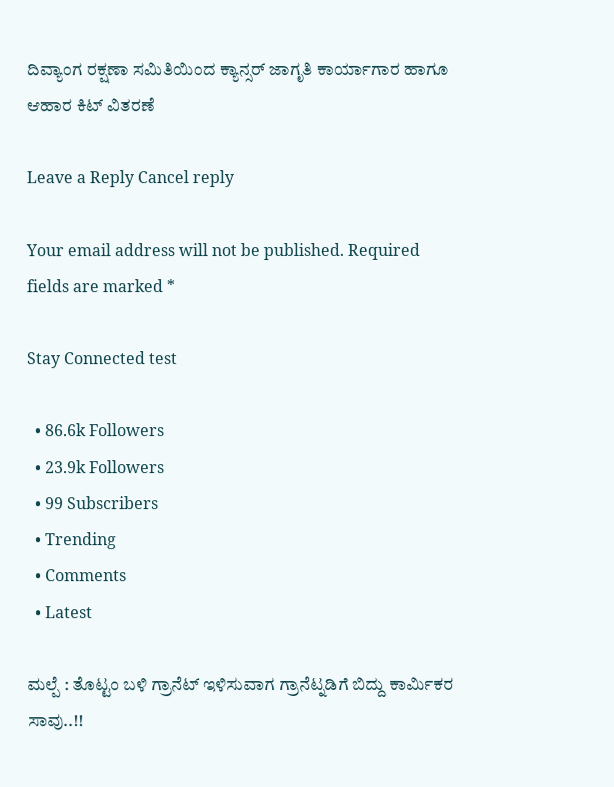ದಿವ್ಯಾಂಗ ರಕ್ಷಣಾ ಸಮಿತಿಯಿಂದ ಕ್ಯಾನ್ಸರ್ ಜಾಗೃತಿ ಕಾರ್ಯಾಗಾರ ಹಾಗೂ ಆಹಾರ ಕಿಟ್ ವಿತರಣೆ

Leave a Reply Cancel reply

Your email address will not be published. Required fields are marked *

Stay Connected test

  • 86.6k Followers
  • 23.9k Followers
  • 99 Subscribers
  • Trending
  • Comments
  • Latest

ಮಲ್ಪೆ : ತೊಟ್ಟಂ ಬಳಿ ಗ್ರಾನೆಟ್ ಇಳಿಸುವಾಗ ಗ್ರಾನೆಟ್ನಡಿಗೆ ಬಿದ್ದು ಕಾರ್ಮಿಕರ ಸಾವು..!!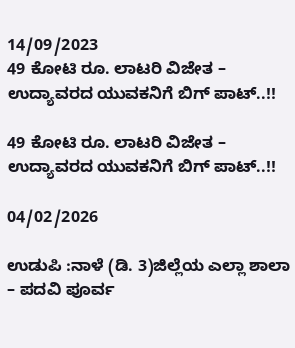14/09/2023
49 ಕೋಟಿ ರೂ. ಲಾಟರಿ ವಿಜೇತ – ಉದ್ಯಾವರದ ಯುವಕನಿಗೆ ಬಿಗ್ ಪಾಟ್..!!

49 ಕೋಟಿ ರೂ. ಲಾಟರಿ ವಿಜೇತ – ಉದ್ಯಾವರದ ಯುವಕನಿಗೆ ಬಿಗ್ ಪಾಟ್..!!

04/02/2026

ಉಡುಪಿ :ನಾಳೆ (ಡಿ. 3)ಜಿಲ್ಲೆಯ ಎಲ್ಲಾ ಶಾಲಾ – ಪದವಿ ಪೂರ್ವ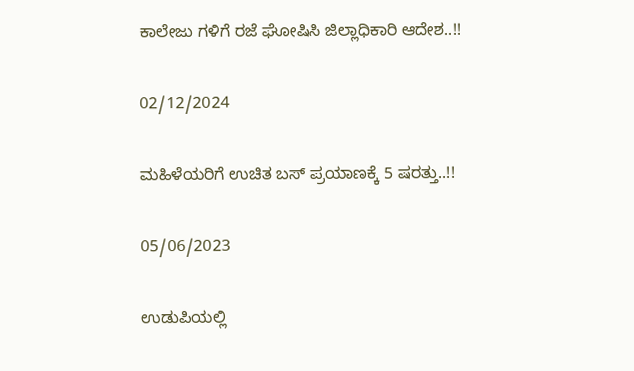ಕಾಲೇಜು ಗಳಿಗೆ ರಜೆ ಘೋಷಿಸಿ ಜಿಲ್ಲಾಧಿಕಾರಿ ಆದೇಶ..!!

02/12/2024

ಮಹಿಳೆಯರಿಗೆ ಉಚಿತ ಬಸ್ ಪ್ರಯಾಣಕ್ಕೆ 5 ಷರತ್ತು..!!

05/06/2023

ಉಡುಪಿಯಲ್ಲಿ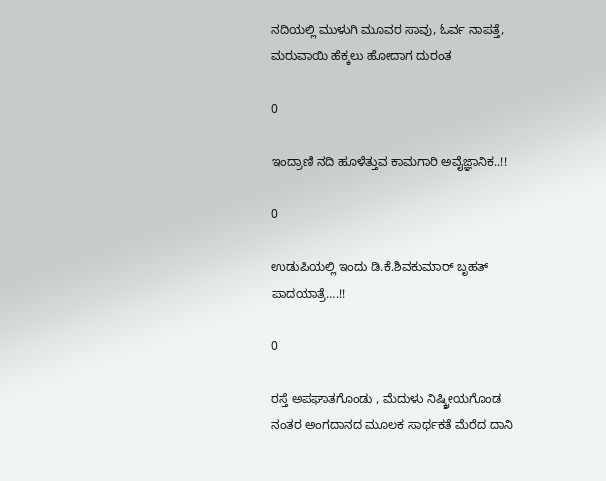ನದಿಯಲ್ಲಿ ಮುಳುಗಿ ಮೂವರ ಸಾವು, ಓರ್ವ ನಾಪತ್ತೆ, ಮರುವಾಯಿ ಹೆಕ್ಕಲು ಹೋದಾಗ ದುರಂತ

0

ಇಂದ್ರಾಣಿ ನದಿ ಹೂಳೆತ್ತುವ ಕಾಮಗಾರಿ ಅವೈಜ್ಞಾನಿಕ..!!

0

ಉಡುಪಿಯಲ್ಲಿ ಇಂದು ಡಿ.ಕೆ.ಶಿವಕುಮಾರ್‌ ಬೃಹತ್ ಪಾದಯಾತ್ರೆ….!!

0

ರಸ್ತೆ ಅಪಘಾತಗೊಂಡು , ಮೆದುಳು ನಿಷ್ಕ್ರೀಯಗೊಂಡ ನಂತರ ಅಂಗದಾನದ ಮೂಲಕ ಸಾರ್ಥಕತೆ ಮೆರೆದ ದಾನಿ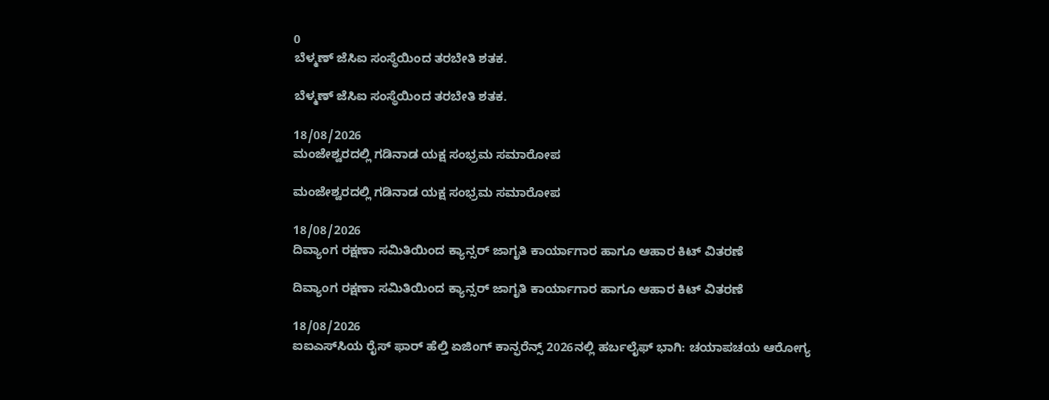0
ಬೆಳ್ಮಣ್ ಜೆಸಿಐ ಸಂಸ್ಥೆಯಿಂದ ತರಬೇತಿ ಶತಕ.

ಬೆಳ್ಮಣ್ ಜೆಸಿಐ ಸಂಸ್ಥೆಯಿಂದ ತರಬೇತಿ ಶತಕ.

18/08/2026
ಮಂಜೇಶ್ವರದಲ್ಲಿ ಗಡಿನಾಡ ಯಕ್ಷ ಸಂಭ್ರಮ ಸಮಾರೋಪ

ಮಂಜೇಶ್ವರದಲ್ಲಿ ಗಡಿನಾಡ ಯಕ್ಷ ಸಂಭ್ರಮ ಸಮಾರೋಪ

18/08/2026
ದಿವ್ಯಾಂಗ ರಕ್ಷಣಾ ಸಮಿತಿಯಿಂದ ಕ್ಯಾನ್ಸರ್ ಜಾಗೃತಿ ಕಾರ್ಯಾಗಾರ ಹಾಗೂ ಆಹಾರ ಕಿಟ್ ವಿತರಣೆ

ದಿವ್ಯಾಂಗ ರಕ್ಷಣಾ ಸಮಿತಿಯಿಂದ ಕ್ಯಾನ್ಸರ್ ಜಾಗೃತಿ ಕಾರ್ಯಾಗಾರ ಹಾಗೂ ಆಹಾರ ಕಿಟ್ ವಿತರಣೆ

18/08/2026
ಐಐಎಸ್‌ಸಿಯ ರೈಸ್ ಫಾರ್ ಹೆಲ್ತಿ ಏಜಿಂಗ್ ಕಾನ್ಫರೆನ್ಸ್ 2026ನಲ್ಲಿ ಹರ್ಬಲೈಫ್ ಭಾಗಿ: ಚಯಾಪಚಯ ಆರೋಗ್ಯ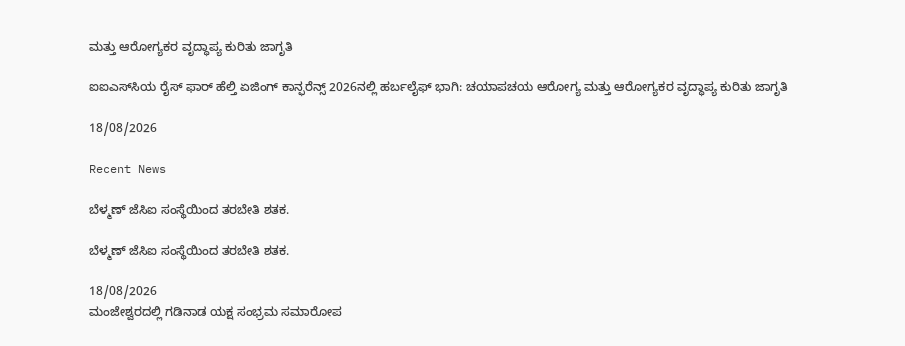ಮತ್ತು ಆರೋಗ್ಯಕರ ವೃದ್ಧಾಪ್ಯ ಕುರಿತು ಜಾಗೃತಿ

ಐಐಎಸ್‌ಸಿಯ ರೈಸ್ ಫಾರ್ ಹೆಲ್ತಿ ಏಜಿಂಗ್ ಕಾನ್ಫರೆನ್ಸ್ 2026ನಲ್ಲಿ ಹರ್ಬಲೈಫ್ ಭಾಗಿ: ಚಯಾಪಚಯ ಆರೋಗ್ಯ ಮತ್ತು ಆರೋಗ್ಯಕರ ವೃದ್ಧಾಪ್ಯ ಕುರಿತು ಜಾಗೃತಿ

18/08/2026

Recent News

ಬೆಳ್ಮಣ್ ಜೆಸಿಐ ಸಂಸ್ಥೆಯಿಂದ ತರಬೇತಿ ಶತಕ.

ಬೆಳ್ಮಣ್ ಜೆಸಿಐ ಸಂಸ್ಥೆಯಿಂದ ತರಬೇತಿ ಶತಕ.

18/08/2026
ಮಂಜೇಶ್ವರದಲ್ಲಿ ಗಡಿನಾಡ ಯಕ್ಷ ಸಂಭ್ರಮ ಸಮಾರೋಪ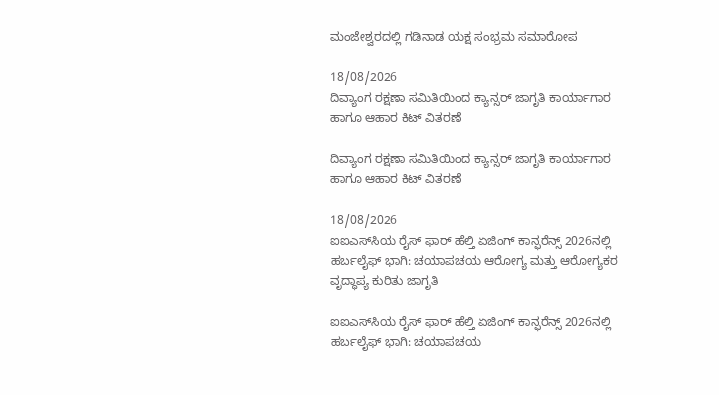ಮಂಜೇಶ್ವರದಲ್ಲಿ ಗಡಿನಾಡ ಯಕ್ಷ ಸಂಭ್ರಮ ಸಮಾರೋಪ

18/08/2026
ದಿವ್ಯಾಂಗ ರಕ್ಷಣಾ ಸಮಿತಿಯಿಂದ ಕ್ಯಾನ್ಸರ್ ಜಾಗೃತಿ ಕಾರ್ಯಾಗಾರ ಹಾಗೂ ಆಹಾರ ಕಿಟ್ ವಿತರಣೆ

ದಿವ್ಯಾಂಗ ರಕ್ಷಣಾ ಸಮಿತಿಯಿಂದ ಕ್ಯಾನ್ಸರ್ ಜಾಗೃತಿ ಕಾರ್ಯಾಗಾರ ಹಾಗೂ ಆಹಾರ ಕಿಟ್ ವಿತರಣೆ

18/08/2026
ಐಐಎಸ್‌ಸಿಯ ರೈಸ್ ಫಾರ್ ಹೆಲ್ತಿ ಏಜಿಂಗ್ ಕಾನ್ಫರೆನ್ಸ್ 2026ನಲ್ಲಿ ಹರ್ಬಲೈಫ್ ಭಾಗಿ: ಚಯಾಪಚಯ ಆರೋಗ್ಯ ಮತ್ತು ಆರೋಗ್ಯಕರ ವೃದ್ಧಾಪ್ಯ ಕುರಿತು ಜಾಗೃತಿ

ಐಐಎಸ್‌ಸಿಯ ರೈಸ್ ಫಾರ್ ಹೆಲ್ತಿ ಏಜಿಂಗ್ ಕಾನ್ಫರೆನ್ಸ್ 2026ನಲ್ಲಿ ಹರ್ಬಲೈಫ್ ಭಾಗಿ: ಚಯಾಪಚಯ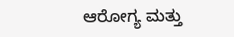ಆರೋಗ್ಯ ಮತ್ತು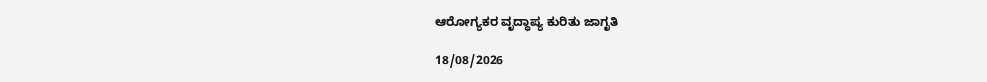ಆರೋಗ್ಯಕರ ವೃದ್ಧಾಪ್ಯ ಕುರಿತು ಜಾಗೃತಿ

18/08/2026